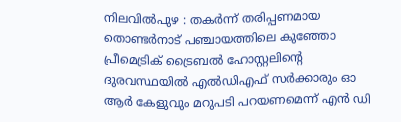നിലവിൽപുഴ : തകർന്ന് തരിപ്പണമായ തൊണ്ടർനാട് പഞ്ചായത്തിലെ കുഞ്ഞോ പ്രീമെട്രിക് ട്രൈബൽ ഹോസ്റ്റലിന്റെ ദുരവസ്ഥയിൽ എൽഡിഎഫ് സർക്കാരും ഓ ആർ കേളുവും മറുപടി പറയണമെന്ന് എൻ ഡി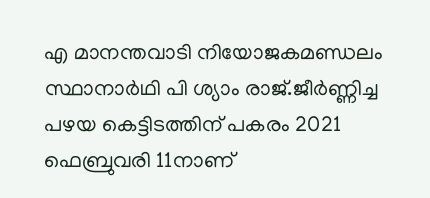എ മാനന്തവാടി നിയോജകമണ്ഡലം സ്ഥാനാർഥി പി ശ്യാം രാജ്.ജീർണ്ണിച്ച പഴയ കെട്ടിടത്തിന് പകരം 2021 ഫെബ്രുവരി 11നാണ്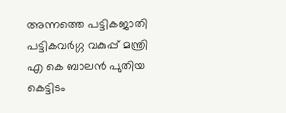അന്നത്തെ പട്ടികജാതി പട്ടികവർഗ്ഗ വകുപ്പ് മന്ത്രി എ കെ ബാലൻ പുതിയ കെട്ടിടം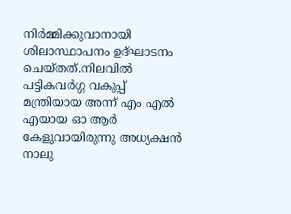നിർമ്മിക്കുവാനായി ശിലാസ്ഥാപനം ഉദ്ഘാടനം ചെയ്തത്.നിലവിൽ പട്ടികവർഗ്ഗ വകുപ്പ് മന്ത്രിയായ അന്ന് എം എൽ എയായ ഓ ആർ കേളുവായിരുന്നു അധ്യക്ഷൻ നാലു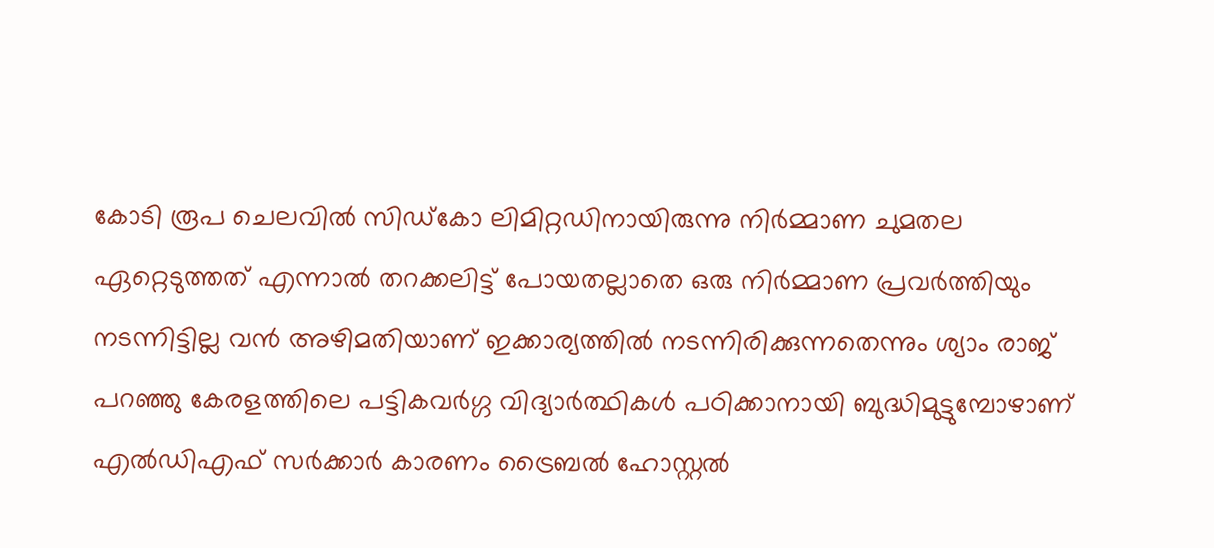കോടി രൂപ ചെലവിൽ സിഡ്കോ ലിമിറ്റഡിനായിരുന്നു നിർമ്മാണ ചുമതല ഏറ്റെടുത്തത് എന്നാൽ തറക്കലിട്ട് പോയതല്ലാതെ ഒരു നിർമ്മാണ പ്രവർത്തിയും നടന്നിട്ടില്ല വൻ അഴിമതിയാണ് ഇക്കാര്യത്തിൽ നടന്നിരിക്കുന്നതെന്നും ശ്യാം രാജ് പറഞ്ഞു കേരളത്തിലെ പട്ടികവർഗ്ഗ വിദ്യാർത്ഥികൾ പഠിക്കാനായി ബുദ്ധിമുട്ടുമ്പോഴാണ് എൽഡിഎഫ് സർക്കാർ കാരണം ട്രൈബൽ ഹോസ്റ്റൽ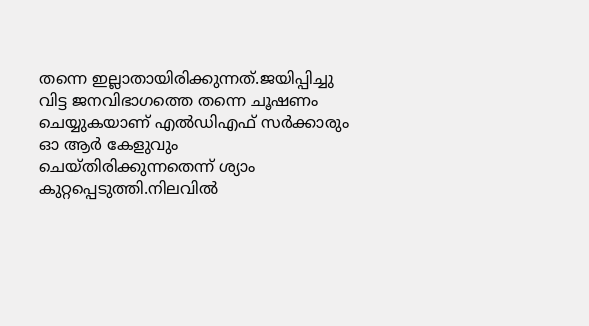തന്നെ ഇല്ലാതായിരിക്കുന്നത്.ജയിപ്പിച്ചു വിട്ട ജനവിഭാഗത്തെ തന്നെ ചൂഷണം ചെയ്യുകയാണ് എൽഡിഎഫ് സർക്കാരും ഓ ആർ കേളുവും ചെയ്തിരിക്കുന്നതെന്ന് ശ്യാം കുറ്റപ്പെടുത്തി.നിലവിൽ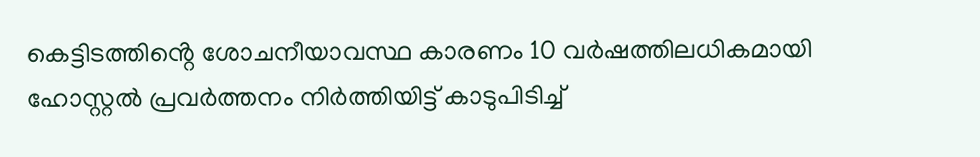കെട്ടിടത്തിൻ്റെ ശോചനീയാവസ്ഥ കാരണം 10 വർഷത്തിലധികമായി ഹോസ്റ്റൽ പ്രവർത്തനം നിർത്തിയിട്ട് കാടുപിടിച്ച്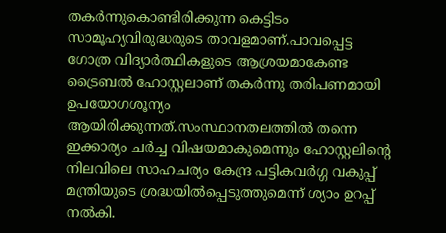തകർന്നുകൊണ്ടിരിക്കുന്ന കെട്ടിടം സാമൂഹ്യവിരുദ്ധരുടെ താവളമാണ്.പാവപ്പെട്ട ഗോത്ര വിദ്യാർത്ഥികളുടെ ആശ്രയമാകേണ്ട ട്രൈബൽ ഹോസ്റ്റലാണ് തകർന്നു തരിപണമായി ഉപയോഗശൂന്യം ആയിരിക്കുന്നത്.സംസ്ഥാനതലത്തിൽ തന്നെ ഇക്കാര്യം ചർച്ച വിഷയമാകുമെന്നും ഹോസ്റ്റലിന്റെ നിലവിലെ സാഹചര്യം കേന്ദ്ര പട്ടികവർഗ്ഗ വകുപ്പ് മന്ത്രിയുടെ ശ്രദ്ധയിൽപ്പെടുത്തുമെന്ന് ശ്യാം ഉറപ്പ് നൽകി.